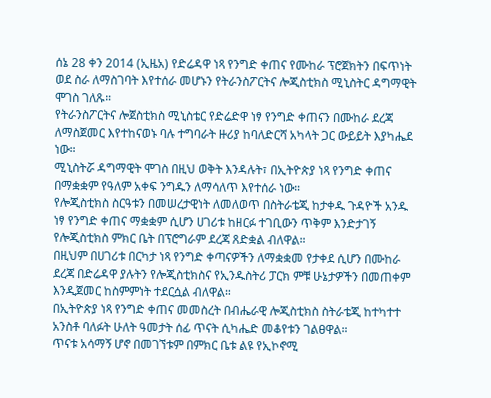ሰኔ 28 ቀን 2014 (ኢዜአ) የድሬዳዋ ነጻ የንግድ ቀጠና የሙከራ ፕሮጀክትን በፍጥነት ወደ ስራ ለማስገባት እየተሰራ መሆኑን የትራንስፖርትና ሎጂስቲክስ ሚኒስትር ዳግማዊት ሞገስ ገለጹ።
የትራንስፖርትና ሎጀስቲክስ ሚኒስቴር የድሬድዋ ነፃ የንግድ ቀጠናን በሙከራ ደረጃ ለማስጀመር እየተከናወኑ ባሉ ተግባራት ዙሪያ ከባለድርሻ አካላት ጋር ውይይት እያካሔደ ነው።
ሚኒስትሯ ዳግማዊት ሞገስ በዚህ ወቅት እንዳሉት፣ በኢትዮጵያ ነጻ የንግድ ቀጠና በማቋቋም የዓለም አቀፍ ንግዱን ለማሳለጥ እየተሰራ ነው።
የሎጂስቲክስ ስርዓቱን በመሠረታዊነት ለመለወጥ በስትራቴጂ ከታቀዱ ጉዳዮች አንዱ ነፃ የንግድ ቀጠና ማቋቋም ሲሆን ሀገሪቱ ከዘርፉ ተገቢውን ጥቅም እንድታገኝ የሎጂስቲክስ ምክር ቤት በፕሮግራም ደረጃ ጸድቋል ብለዋል።
በዚህም በሀገሪቱ በርካታ ነጻ የንግድ ቀጣናዎችን ለማቋቋመ የታቀደ ሲሆን በሙከራ ደረጃ በድሬዳዋ ያሉትን የሎጂስቲክስና የኢንዱስትሪ ፓርክ ምቹ ሁኔታዎችን በመጠቀም እንዲጀመር ከስምምነት ተደርሷል ብለዋል።
በኢትዮጵያ ነጻ የንግድ ቀጠና መመስረት በብሔራዊ ሎጂስቲክስ ስትራቴጂ ከተካተተ አንስቶ ባለፉት ሁለት ዓመታት ሰፊ ጥናት ሲካሔድ መቆየቱን ገልፀዋል።
ጥናቱ አሳማኝ ሆኖ በመገኘቱም በምክር ቤቱ ልዩ የኢኮኖሚ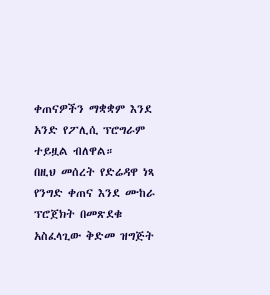ቀጠናዎችን ማቋቋም እንደ አንድ የፖሊሲ ፕሮግራም ተይዟል ብለዋል።
በዚህ መሰረት የድሬዳዋ ነጻ የንግድ ቀጠና እንደ ሙከራ ፕሮጀክት በመጽደቁ አስፈላጊው ቅድመ ዝግጅት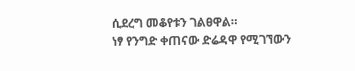ሲደረግ መቆየቱን ገልፀዋል።
ነፃ የንግድ ቀጠናው ድሬዳዋ የሚገኘውን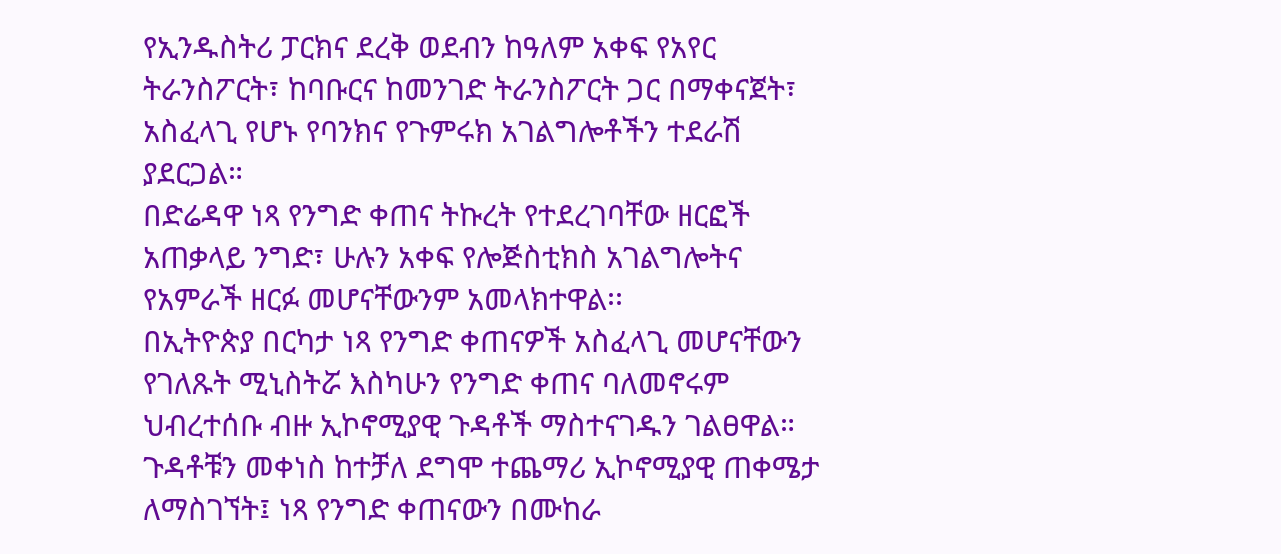የኢንዱስትሪ ፓርክና ደረቅ ወደብን ከዓለም አቀፍ የአየር ትራንስፖርት፣ ከባቡርና ከመንገድ ትራንስፖርት ጋር በማቀናጀት፣ አስፈላጊ የሆኑ የባንክና የጉምሩክ አገልግሎቶችን ተደራሽ ያደርጋል።
በድሬዳዋ ነጻ የንግድ ቀጠና ትኩረት የተደረገባቸው ዘርፎች አጠቃላይ ንግድ፣ ሁሉን አቀፍ የሎጅስቲክስ አገልግሎትና የአምራች ዘርፉ መሆናቸውንም አመላክተዋል፡፡
በኢትዮጵያ በርካታ ነጻ የንግድ ቀጠናዎች አስፈላጊ መሆናቸውን የገለጹት ሚኒስትሯ እስካሁን የንግድ ቀጠና ባለመኖሩም ህብረተሰቡ ብዙ ኢኮኖሚያዊ ጉዳቶች ማስተናገዱን ገልፀዋል።
ጉዳቶቹን መቀነስ ከተቻለ ደግሞ ተጨማሪ ኢኮኖሚያዊ ጠቀሜታ ለማስገኘት፤ ነጻ የንግድ ቀጠናውን በሙከራ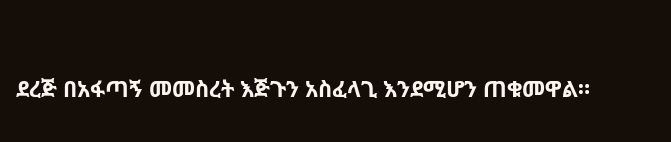ደረጅ በአፋጣኝ መመስረት እጅጉን አስፈላጊ እንደሚሆን ጠቁመዋል።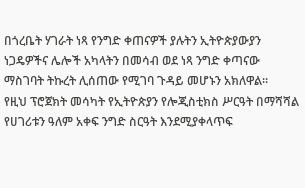በጎረቤት ሃገራት ነጻ የንግድ ቀጠናዎች ያሉትን ኢትዮጵያውያን ነጋዴዎችና ሌሎች አካላትን በመሳብ ወደ ነጻ ንግድ ቀጣናው ማስገባት ትኩረት ሊሰጠው የሚገባ ጉዳይ መሆኑን አክለዋል።
የዚህ ፕሮጀክት መሳካት የኢትዮጵያን የሎጂስቲክስ ሥርዓት በማሻሻል የሀገሪቱን ዓለም አቀፍ ንግድ ስርዓት እንደሚያቀላጥፍ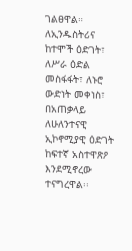ገልፀዋል።
ለኢንዱስትሪና ከተሞች ዕድገት፣ ለሥራ ዕድል መስፋፋት፣ ለኑሮ ውድነት መቀነስ፣ በአጠቃላይ ለሁለንተናዊ ኢኮኖሚያዊ ዕድገት ከፍተኛ አስተዋጽዖ እንደሚኖረው ተናግረዋል፡፡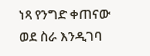ነጻ የንግድ ቀጠናው ወደ ስራ እንዲገባ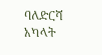ባለድርሻ አካላት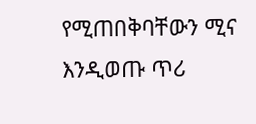የሚጠበቅባቸውን ሚና እንዲወጡ ጥሪ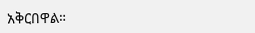አቅርበዋል።